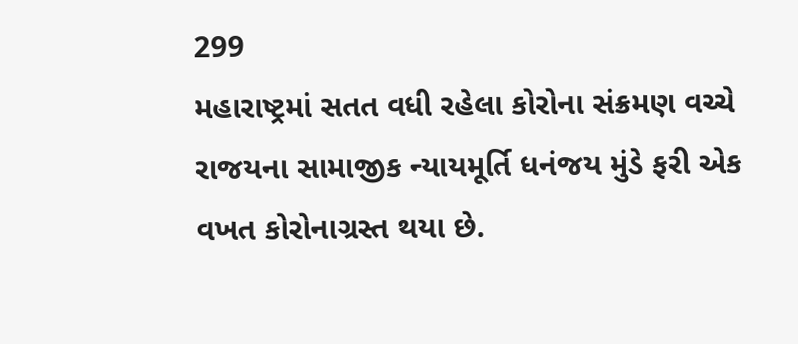299
મહારાષ્ટ્રમાં સતત વધી રહેલા કોરોના સંક્રમણ વચ્ચે રાજયના સામાજીક ન્યાયમૂર્તિ ધનંજય મુંડે ફરી એક વખત કોરોનાગ્રસ્ત થયા છે.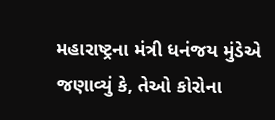મહારાષ્ટ્રના મંત્રી ધનંજય મુંડેએ જણાવ્યું કે, તેઓ કોરોના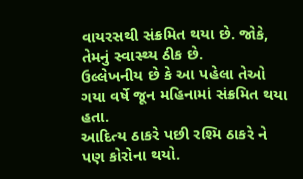વાયરસથી સંક્રમિત થયા છે. જોકે, તેમનું સ્વાસ્થ્ય ઠીક છે.
ઉલ્લેખનીય છે કે આ પહેલા તેઓ ગયા વર્ષે જૂન મહિનામાં સંક્રમિત થયા હતા.
આદિત્ય ઠાકરે પછી રશ્મિ ઠાકરે ને પણ કોરોના થયો.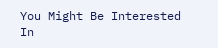You Might Be Interested In